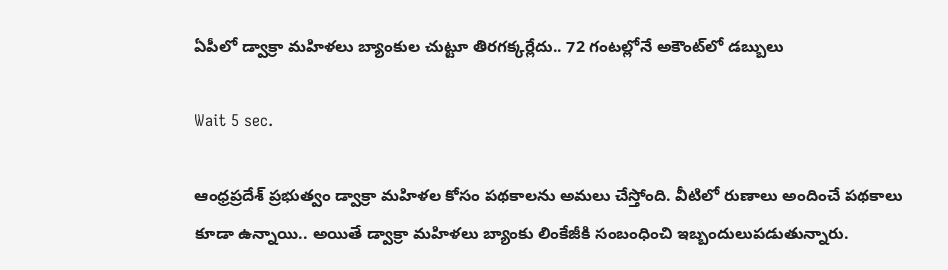ఏపీలో డ్వాక్రా మహిళలు బ్యాంకుల చుట్టూ తిరగక్కర్లేదు.. 72 గంటల్లోనే అకౌంట్‌లో డబ్బులు

Wait 5 sec.

ఆంధ్రప్రదేశ్ ప్రభుత్వం డ్వాక్రా మహిళల కోసం పథకాలను అమలు చేస్తోంది. వీటిలో రుణాలు అందించే పథకాలు కూడా ఉన్నాయి.. అయితే డ్వాక్రా మహిళలు బ్యాంకు లింకేజీకి సంబంధించి ఇబ్బందులుపడుతున్నారు.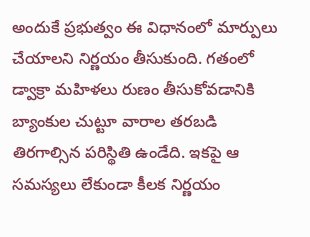అందుకే ప్రభుత్వం ఈ విధానంలో మార్పులు చేయాలని నిర్ణయం తీసుకుంది. గతంలో డ్వాక్రా మహిళలు రుణం తీసుకోవడానికి బ్యాంకుల చుట్టూ వారాల తరబడి తిరగాల్సిన పరిస్థితి ఉండేది. ఇకపై ఆ సమస్యలు లేకుండా కీలక నిర్ణయం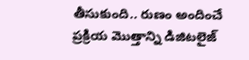తీసుకుంది.. రుణం అందించే ప్రక్రియ మొత్తాన్ని డిజిటలైజ్‌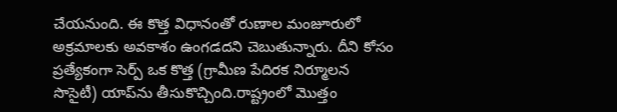చేయనుంది. ఈ కొత్త విధానంతో రుణాల మంజూరులో అక్రమాలకు అవకాశం ఉంగడదని చెబుతున్నారు. దీని కోసం ప్రత్యేకంగా సెర్ప్ ఒక కొత్త (గ్రామీణ పేదిరక నిర్మూలన సొసైటీ) యాప్‌‌ను తీసుకొచ్చింది.రాష్ట్రంలో మొత్తం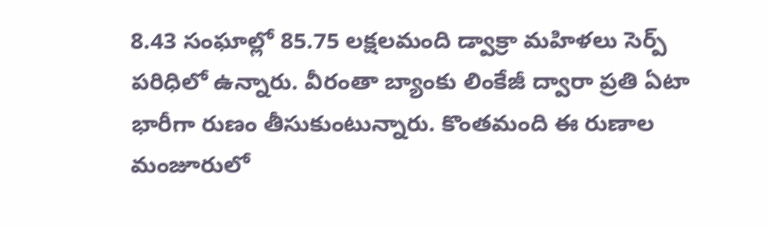8.43 సంఘాల్లో 85.75 లక్షలమంది డ్వాక్రా మహిళలు సెర్ప్ పరిధిలో ఉన్నారు. వీరంతా బ్యాంకు లింకేజీ ద్వారా ప్రతి ఏటా భారీగా రుణం తీసుకుంటున్నారు. కొంతమంది ఈ రుణాల మంజూరులో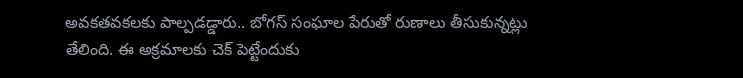అవకతవకలకు పాల్పడడ్డారు.. బోగస్ సంఘాల పేరుతో రుణాలు తీసుకున్నట్లు తేలింది. ఈ అక్రమాలకు చెక్ పెట్టేందుకు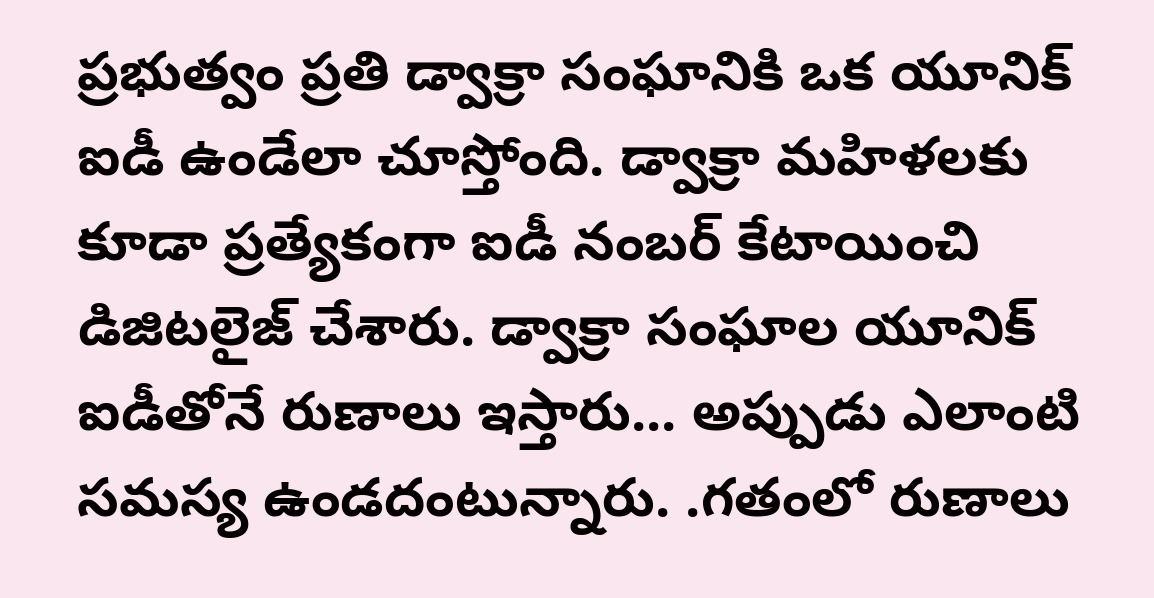ప్రభుత్వం ప్రతి డ్వాక్రా సంఘానికి ఒక యూనిక్ ఐడీ ఉండేలా చూస్తోంది. డ్వాక్రా మహిళలకు కూడా ప్రత్యేకంగా ఐడీ నంబర్ కేటాయించి డిజిటలైజ్ చేశారు. డ్వాక్రా సంఘాల యూనిక్ ఐడీతోనే రుణాలు ఇస్తారు... అప్పుడు ఎలాంటి సమస్య ఉండదంటున్నారు. .గతంలో రుణాలు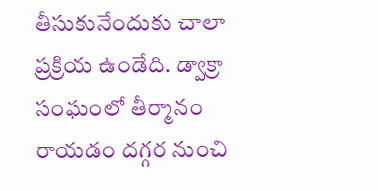తీసుకునేందుకు చాలా ప్రక్రియ ఉండేది. డ్వాక్రా సంఘంలో తీర్మానం రాయడం దగ్గర నుంచి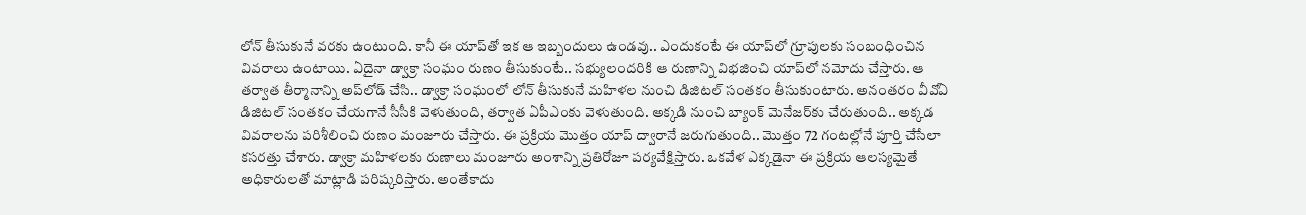లోన్ తీసుకునే వరకు ఉంటుంది. కానీ ఈ యాప్‌తో ఇక ఆ ఇబ్బందులు ఉండవు.. ఎందుకంటే ఈ యాప్‌లో గ్రూపులకు సంబంధించిన వివరాలు ఉంటాయి. ఏదైనా డ్వాక్రా సంఘం రుణం తీసుకుంటే.. సభ్యులందరికి ఆ రుణాన్ని విభజించి యాప్‌లో నమోదు చేస్తారు. ఆ తర్వాత తీర్మానాన్ని అప్‌లోడ్ చేసి.. డ్వాక్రా సంఘంలో లోన్ తీసుకునే మహిళల నుంచి డిజిటల్ సంతకం తీసుకుంటారు. అనంతరం వీవోఏ డిజిటల్ సంతకం చేయగానే సీసీకి వెళుతుంది, తర్వాత ఏపీఎంకు వెళుతుంది. అక్కడి నుంచి బ్యాంక్ మెనేజర్‌కు చేరుతుంది.. అక్కడ వివరాలను పరిశీలించి రుణం మంజూరు చేస్తారు. ఈ ప్రక్రియ మొత్తం యాప్ ద్వారానే జరుగుతుంది.. మొత్తం 72 గంటల్లోనే పూర్తి చేసేలా కసరత్తు చేశారు. డ్వాక్రా మహిళలకు రుణాలు మంజూరు అంశాన్ని ప్రతిరోజూ పర్యవేక్షిస్తారు. ఒకవేళ ఎక్కడైనా ఈ ప్రక్రియ ఆలస్యమైతే అధికారులతో మాట్లాడి పరిష్కరిస్తారు. అంతేకాదు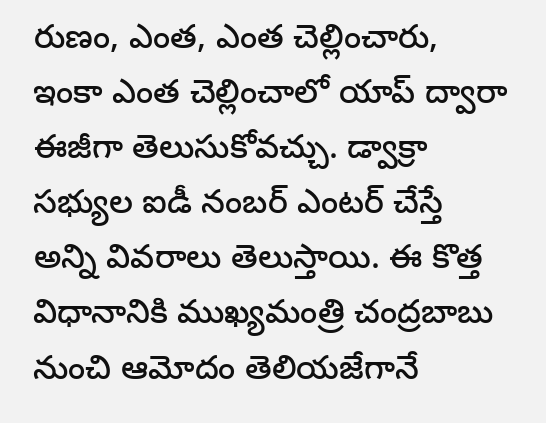రుణం, ఎంత, ఎంత చెల్లించారు, ఇంకా ఎంత చెల్లించాలో యాప్ ద్వారా ఈజీగా తెలుసుకోవచ్చు. డ్వాక్రా సభ్యుల ఐడీ నంబర్‌ ఎంటర్ చేస్తే అన్ని వివరాలు తెలుస్తాయి. ఈ కొత్త విధానానికి ముఖ్యమంత్రి చంద్రబాబు నుంచి ఆమోదం తెలియజేగానే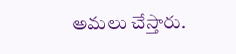అమలు చేస్తారు.